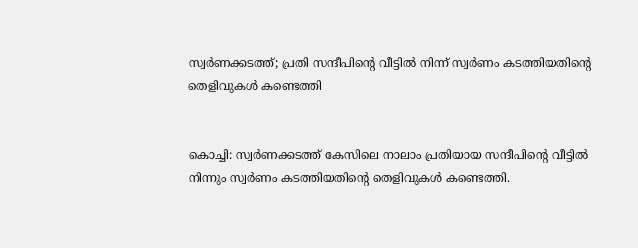സ്വര്‍ണക്കടത്ത്; പ്രതി സന്ദീപിന്റെ വീട്ടില്‍ നിന്ന് സ്വര്‍ണം കടത്തിയതിന്റെ തെളിവുകള്‍ കണ്ടെത്തി


കൊച്ചി: സ്വര്‍ണക്കടത്ത് കേസിലെ നാലാം പ്രതിയായ സന്ദീപിന്റെ വീട്ടില്‍ നിന്നും സ്വര്‍ണം കടത്തിയതിന്റെ തെളിവുകള്‍ കണ്ടെത്തി.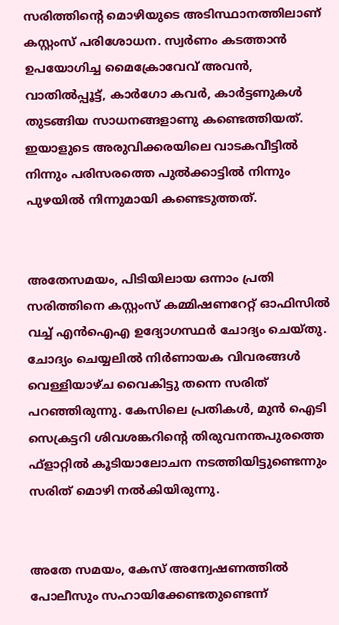സരിത്തിന്റെ മൊഴിയുടെ അടിസ്ഥാനത്തിലാണ് കസ്റ്റംസ് പരിശോധന. സ്വര്‍ണം കടത്താന്‍ ഉപയോഗിച്ച മൈക്രോവേവ് അവന്‍, വാതില്‍പ്പൂട്ട്, കാര്‍ഗോ കവര്‍, കാര്‍ട്ടണുകള്‍ തുടങ്ങിയ സാധനങ്ങളാണു കണ്ടെത്തിയത്. ഇയാളുടെ അരുവിക്കരയിലെ വാടകവീട്ടില്‍ നിന്നും പരിസരത്തെ പുല്‍ക്കാട്ടില്‍ നിന്നും പുഴയില്‍ നിന്നുമായി കണ്ടെടുത്തത്.


അതേസമയം, പിടിയിലായ ഒന്നാം പ്രതി സരിത്തിനെ കസ്റ്റംസ് കമ്മിഷണറേറ്റ് ഓഫിസില്‍ വച്ച്‌ എന്‍ഐഎ ഉദ്യോഗസ്ഥര്‍ ചോദ്യം ചെയ്തു. ചോദ്യം ചെയ്യലില്‍ നിര്‍ണായക വിവരങ്ങള്‍ വെള്ളിയാഴ്ച വൈകിട്ടു തന്നെ സരിത് പറഞ്ഞിരുന്നു. കേസിലെ പ്രതികള്‍, മുന്‍ ഐടി സെക്രട്ടറി ശിവശങ്കറിന്റെ തിരുവനന്തപുരത്തെ ഫ്‌ളാറ്റില്‍ കൂടിയാലോചന നടത്തിയിട്ടുണ്ടെന്നും സരിത് മൊഴി നല്‍കിയിരുന്നു.


അതേ സമയം, കേസ് അന്വേഷണത്തില്‍ പോലീസും സഹായിക്കേണ്ടതുണ്ടെന്ന്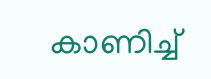കാണിച്ച്‌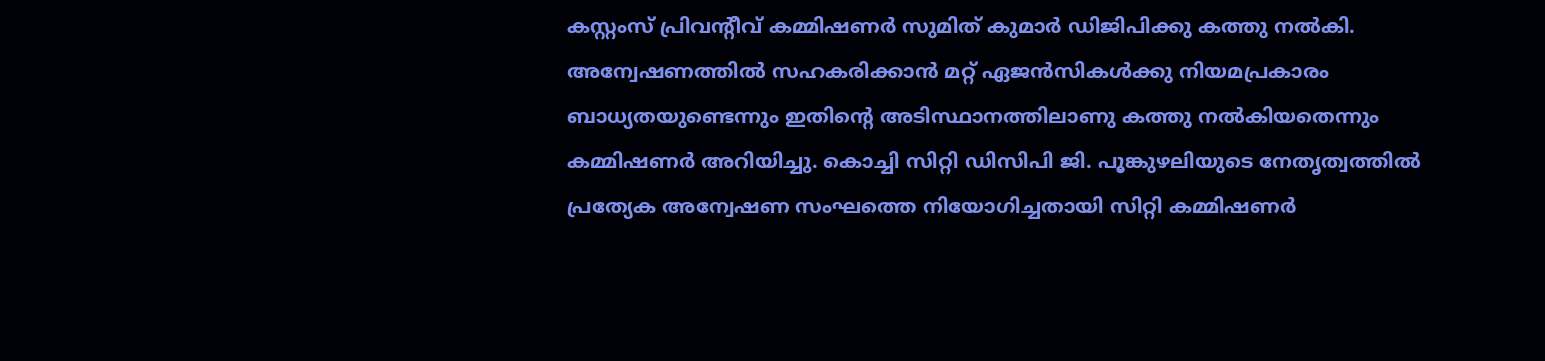കസ്റ്റംസ് പ്രിവന്റീവ് കമ്മിഷണര്‍ സുമിത് കുമാര്‍ ഡിജിപിക്കു കത്തു നല്‍കി. അന്വേഷണത്തില്‍ സഹകരിക്കാന്‍ മറ്റ് ഏജന്‍സികള്‍ക്കു നിയമപ്രകാരം ബാധ്യതയുണ്ടെന്നും ഇതിന്റെ അടിസ്ഥാനത്തിലാണു കത്തു നല്‍കിയതെന്നും കമ്മിഷണര്‍ അറിയിച്ചു. കൊച്ചി സിറ്റി ഡിസിപി ജി. പൂങ്കുഴലിയുടെ നേതൃത്വത്തില്‍ പ്രത്യേക അന്വേഷണ സംഘത്തെ നിയോഗിച്ചതായി സിറ്റി കമ്മിഷണര്‍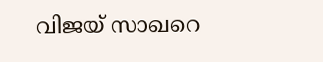വിജയ് സാഖറെ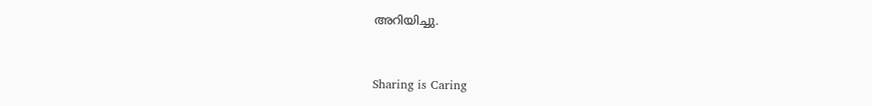അറിയിച്ചു.



Sharing is Caring